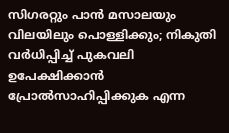സിഗരറ്റും പാന്‍ മസാലയും വിലയിലും പൊള്ളിക്കും; നികുതി വര്‍ധിപ്പിച്ച് പുകവലി ഉപേക്ഷിക്കാന്‍ പ്രോല്‍സാഹിപ്പിക്കുക എന്ന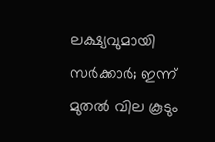ലക്ഷ്യവുമായി സര്‍ക്കാര്‍; ഇന്ന് മുതല്‍ വില കൂടും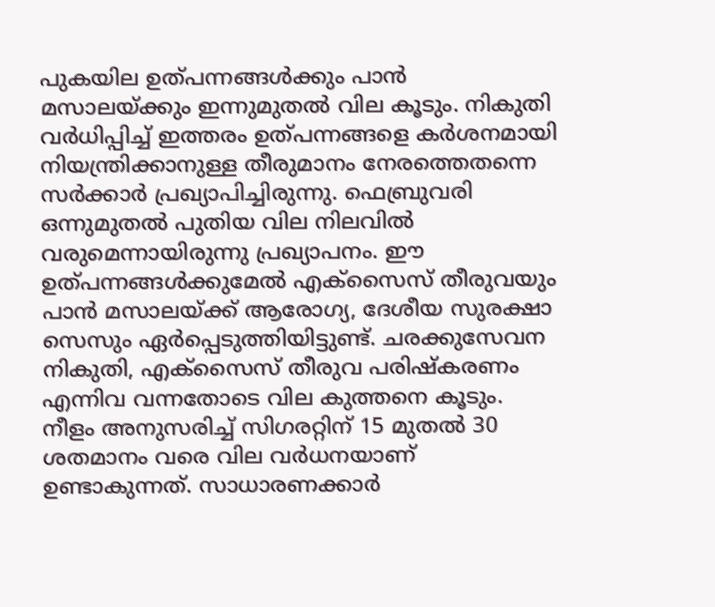പുകയില ഉത്പന്നങ്ങള്‍ക്കും പാന്‍ മസാലയ്ക്കും ഇന്നുമുതല്‍ വില കൂടും. നികുതി വര്‍ധിപ്പിച്ച് ഇത്തരം ഉത്പന്നങ്ങളെ കര്‍ശനമായി നിയന്ത്രിക്കാനുള്ള തീരുമാനം നേരത്തെതന്നെ സര്‍ക്കാര്‍ പ്രഖ്യാപിച്ചിരുന്നു. ഫെബ്രുവരി ഒന്നുമുതല്‍ പുതിയ വില നിലവില്‍ വരുമെന്നായിരുന്നു പ്രഖ്യാപനം. ഈ ഉത്പന്നങ്ങള്‍ക്കുമേല്‍ എക്‌സൈസ് തീരുവയും പാന്‍ മസാലയ്ക്ക് ആരോഗ്യ, ദേശീയ സുരക്ഷാ സെസും ഏര്‍പ്പെടുത്തിയിട്ടുണ്ട്. ചരക്കുസേവന നികുതി, എക്സൈസ് തീരുവ പരിഷ്‌കരണം എന്നിവ വന്നതോടെ വില കുത്തനെ കൂടും. നീളം അനുസരിച്ച് സിഗരറ്റിന് 15 മുതല്‍ 30 ശതമാനം വരെ വില വര്‍ധനയാണ് ഉണ്ടാകുന്നത്. സാധാരണക്കാര്‍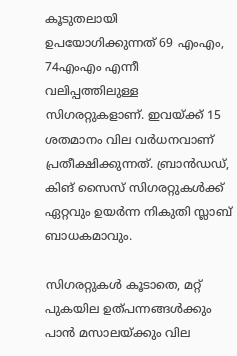കൂടുതലായി ഉപയോഗിക്കുന്നത് 69 എംഎം, 74എംഎം എന്നീ വലിപ്പത്തിലുള്ള സിഗരറ്റുകളാണ്. ഇവയ്ക്ക് 15 ശതമാനം വില വര്‍ധനവാണ് പ്രതീക്ഷിക്കുന്നത്. ബ്രാന്‍ഡഡ്, കിങ് സൈസ് സിഗരറ്റുകള്‍ക്ക് ഏറ്റവും ഉയര്‍ന്ന നികുതി സ്ലാബ് ബാധകമാവും.

സിഗരറ്റുകള്‍ കൂടാതെ, മറ്റ് പുകയില ഉത്പന്നങ്ങള്‍ക്കും പാന്‍ മസാലയ്ക്കും വില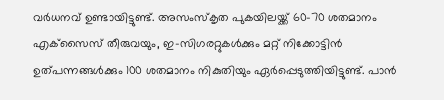വര്‍ധനവ് ഉണ്ടായിട്ടുണ്ട്. അസംസ്‌കൃത പുകയിലയ്ക്ക് 60-70 ശതമാനം എക്‌സൈസ് തീരുവയും, ഇ-സിഗരറ്റുകള്‍ക്കും മറ്റ് നിക്കോട്ടിന്‍ ഉത്പന്നങ്ങള്‍ക്കും 100 ശതമാനം നികുതിയും ഏര്‍പ്പെടുത്തിയിട്ടുണ്ട്. പാന്‍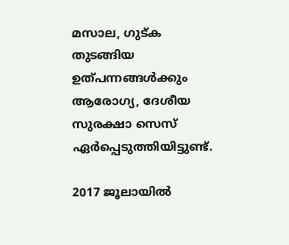മസാല, ഗുട്ക തുടങ്ങിയ ഉത്പന്നങ്ങള്‍ക്കും ആരോഗ്യ, ദേശീയ സുരക്ഷാ സെസ് ഏര്‍പ്പെടുത്തിയിട്ടുണ്ട്.

2017 ജൂലായില്‍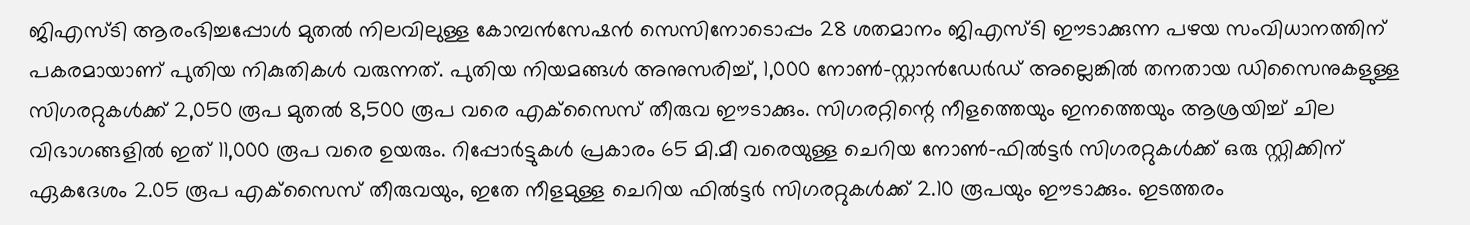ജിഎസ്ടി ആരംഭിച്ചപ്പോള്‍ മുതല്‍ നിലവിലുള്ള കോമ്പന്‍സേഷന്‍ സെസിനോടൊപ്പം 28 ശതമാനം ജിഎസ്ടി ഈടാക്കുന്ന പഴയ സംവിധാനത്തിന് പകരമായാണ് പുതിയ നികുതികള്‍ വരുന്നത്. പുതിയ നിയമങ്ങള്‍ അനുസരിച്ച്, 1,000 നോണ്‍-സ്റ്റാന്‍ഡേര്‍ഡ് അല്ലെങ്കില്‍ തനതായ ഡിസൈനുകളുള്ള സിഗരറ്റുകള്‍ക്ക് 2,050 രൂപ മുതല്‍ 8,500 രൂപ വരെ എക്‌സൈസ് തീരുവ ഈടാക്കും. സിഗരറ്റിന്റെ നീളത്തെയും ഇനത്തെയും ആശ്രയിച്ച് ചില വിഭാഗങ്ങളില്‍ ഇത് 11,000 രൂപ വരെ ഉയരും. റിപ്പോര്‍ട്ടുകള്‍ പ്രകാരം 65 മി.മീ വരെയുള്ള ചെറിയ നോണ്‍-ഫില്‍ട്ടര്‍ സിഗരറ്റുകള്‍ക്ക് ഒരു സ്റ്റിക്കിന് ഏകദേശം 2.05 രൂപ എക്‌സൈസ് തീരുവയും, ഇതേ നീളമുള്ള ചെറിയ ഫില്‍ട്ടര്‍ സിഗരറ്റുകള്‍ക്ക് 2.10 രൂപയും ഈടാക്കും. ഇടത്തരം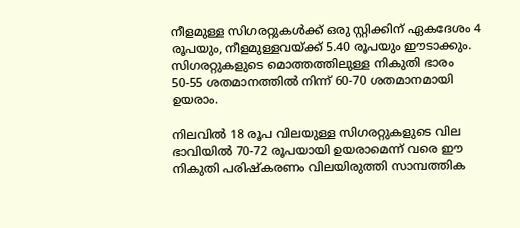നീളമുള്ള സിഗരറ്റുകള്‍ക്ക് ഒരു സ്റ്റിക്കിന് ഏകദേശം 4 രൂപയും, നീളമുള്ളവയ്ക്ക് 5.40 രൂപയും ഈടാക്കും. സിഗരറ്റുകളുടെ മൊത്തത്തിലുള്ള നികുതി ഭാരം 50-55 ശതമാനത്തില്‍ നിന്ന് 60-70 ശതമാനമായി ഉയരാം.

നിലവില്‍ 18 രൂപ വിലയുള്ള സിഗരറ്റുകളുടെ വില ഭാവിയില്‍ 70-72 രൂപയായി ഉയരാമെന്ന് വരെ ഈ നികുതി പരിഷ്‌കരണം വിലയിരുത്തി സാമ്പത്തിക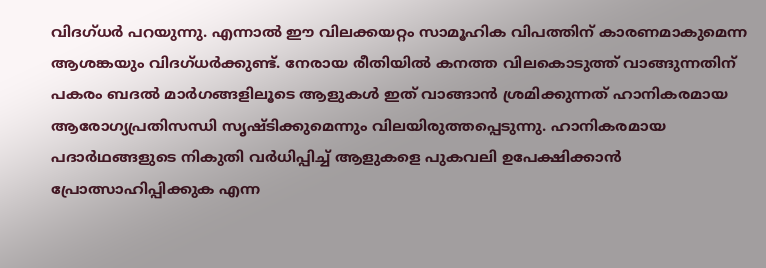വിദഗ്ധര്‍ പറയുന്നു. എന്നാല്‍ ഈ വിലക്കയറ്റം സാമൂഹിക വിപത്തിന് കാരണമാകുമെന്ന ആശങ്കയും വിദഗ്ധര്‍ക്കുണ്ട്. നേരായ രീതിയില്‍ കനത്ത വിലകൊടുത്ത് വാങ്ങുന്നതിന് പകരം ബദല്‍ മാര്‍ഗങ്ങളിലൂടെ ആളുകള്‍ ഇത് വാങ്ങാന്‍ ശ്രമിക്കുന്നത് ഹാനികരമായ ആരോഗ്യപ്രതിസന്ധി സൃഷ്ടിക്കുമെന്നും വിലയിരുത്തപ്പെടുന്നു. ഹാനികരമായ പദാര്‍ഥങ്ങളുടെ നികുതി വര്‍ധിപ്പിച്ച് ആളുകളെ പുകവലി ഉപേക്ഷിക്കാന്‍ പ്രോത്സാഹിപ്പിക്കുക എന്ന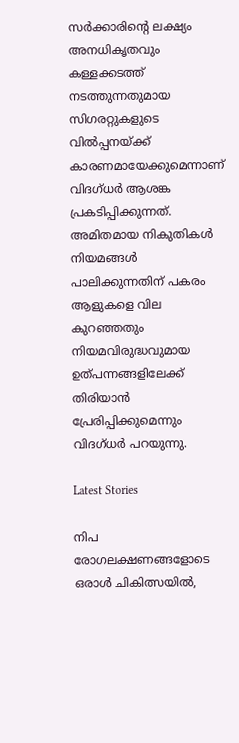സര്‍ക്കാരിന്റെ ലക്ഷ്യം അനധികൃതവും കള്ളക്കടത്ത് നടത്തുന്നതുമായ സിഗരറ്റുകളുടെ വില്‍പ്പനയ്ക്ക് കാരണമായേക്കുമെന്നാണ് വിദഗ്ധര്‍ ആശങ്ക പ്രകടിപ്പിക്കുന്നത്. അമിതമായ നികുതികള്‍ നിയമങ്ങള്‍ പാലിക്കുന്നതിന് പകരം ആളുകളെ വില കുറഞ്ഞതും നിയമവിരുദ്ധവുമായ ഉത്പന്നങ്ങളിലേക്ക് തിരിയാന്‍ പ്രേരിപ്പിക്കുമെന്നും വിദഗ്ധര്‍ പറയുന്നു.

Latest Stories

നിപ രോഗലക്ഷണങ്ങളോടെ ഒരാള്‍ ചികിത്സയില്‍,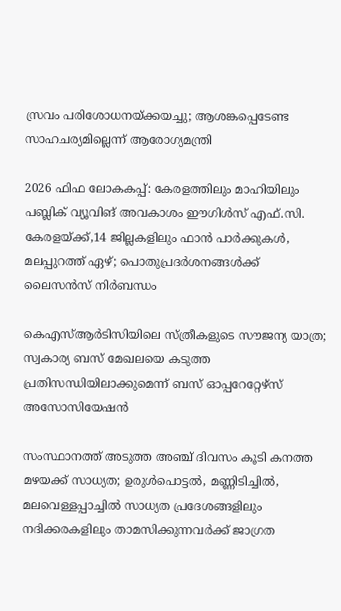സ്രവം പരിശോധനയ്ക്കയച്ചു; ആശങ്കപ്പെടേണ്ട സാഹചര്യമില്ലെന്ന് ആരോഗ്യമന്ത്രി

2026 ഫിഫ ലോകകപ്പ്: കേരളത്തിലും മാഹിയിലും പബ്ലിക് വ്യൂവിങ് അവകാശം ഈഗിൾസ് എഫ്.സി. കേരളയ്ക്ക്,14 ജില്ലകളിലും ഫാൻ പാർക്കുകൾ, മലപ്പുറത്ത് ഏഴ്; പൊതുപ്രദർശനങ്ങൾക്ക് ലൈസൻസ് നിർബന്ധം

കെഎസ്ആർടിസിയിലെ സ്ത്രീകളുടെ സൗജന്യ യാത്ര; സ്വകാര്യ ബസ് മേഖലയെ കടുത്ത പ്രതിസന്ധിയിലാക്കുമെന്ന് ബസ് ഓപ്പറേറ്റേഴ്സ് അസോസിയേഷൻ

സംസ്ഥാനത്ത് അടുത്ത അഞ്ച് ദിവസം കൂടി കനത്ത മഴയക്ക് സാധ്യത; ഉരുള്‍പൊട്ടല്‍, മണ്ണിടിച്ചില്‍, മലവെള്ളപ്പാച്ചില്‍ സാധ്യത പ്രദേശങ്ങളിലും നദിക്കരകളിലും താമസിക്കുന്നവര്‍ക്ക് ജാഗ്രത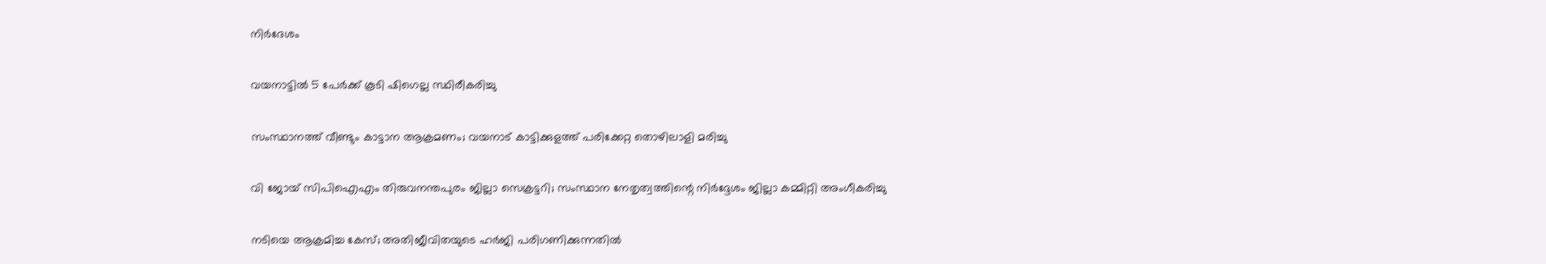നിര്‍ദേശം

വയനാട്ടിൽ 5 പേർക്ക് കൂടി ഷിഗെല്ല സ്ഥിരീകരിച്ചു

സംസ്ഥാനത്ത് വീണ്ടും കാട്ടാന ആക്രമണം; വയനാട് കാട്ടിക്കുളത്ത് പരിക്കേറ്റ തൊഴിലാളി മരിച്ചു

വി ജോയ് സിപിഐഎം തിരുവനന്തപുരം ജില്ലാ സെക്രട്ടറി; സംസ്ഥാന നേതൃത്വത്തിന്റെ നിര്‍ദ്ദേശം ജില്ലാ കമ്മിറ്റി അംഗീകരിച്ചു

നടിയെ ആക്രമിച്ച കേസ്; അതിജീവിതയുടെ ഹർജി പരിഗണിക്കുന്നതിൽ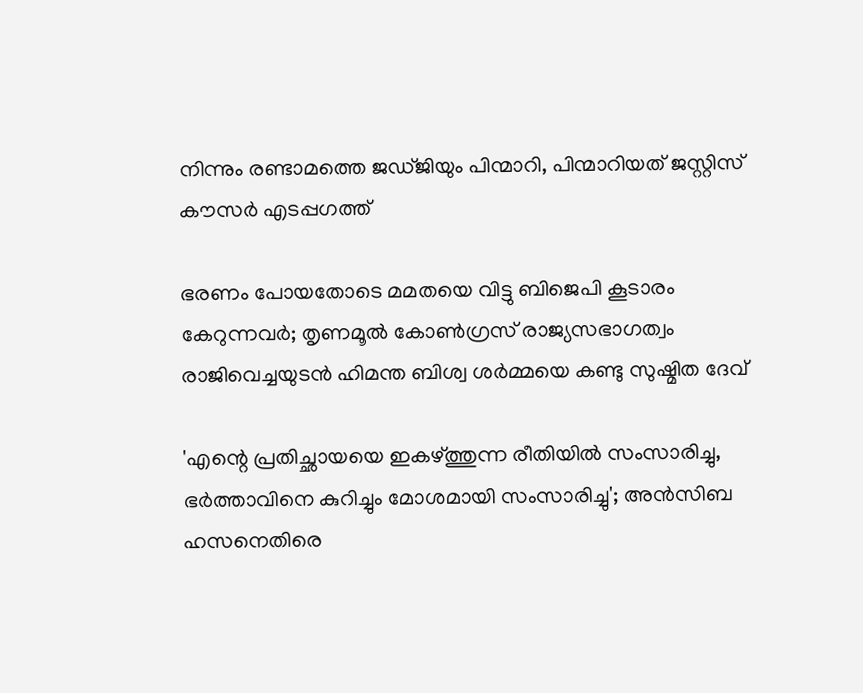നിന്നും രണ്ടാമത്തെ ജഡ്ജിയും പിന്മാറി, പിന്മാറിയത് ജസ്റ്റിസ് കൗസര്‍ എടപ്പഗത്ത്

ഭരണം പോയതോടെ മമതയെ വിട്ടു ബിജെപി കൂടാരം കേറുന്നവര്‍; തൃണമൂല്‍ കോണ്‍ഗ്രസ് രാജ്യസഭാഗത്വം രാജിവെച്ചയുടന്‍ ഹിമന്ത ബിശ്വ ശര്‍മ്മയെ കണ്ടു സുഷ്മിത ദേവ്

'എന്റെ പ്രതിച്ഛായയെ ഇകഴ്ത്തുന്ന രീതിയില്‍ സംസാരിച്ചു, ഭര്‍ത്താവിനെ കുറിച്ചും മോശമായി സംസാരിച്ചു'; അന്‍സിബ ഹസനെതിരെ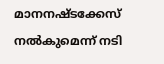മാനനഷ്ടക്കേസ് നല്‍കുമെന്ന് നടി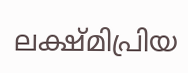ലക്ഷ്മിപ്രിയ